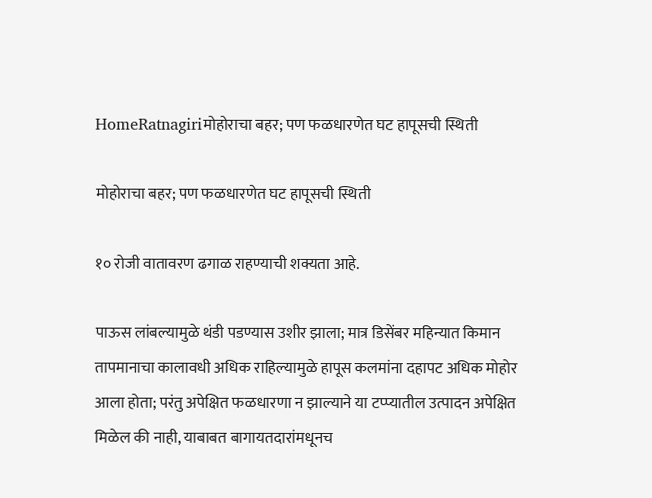HomeRatnagiriमोहोराचा बहर; पण फळधारणेत घट हापूसची स्थिती

मोहोराचा बहर; पण फळधारणेत घट हापूसची स्थिती

१० रोजी वातावरण ढगाळ राहण्याची शक्यता आहे.

पाऊस लांबल्यामुळे थंडी पडण्यास उशीर झाला; मात्र डिसेंबर महिन्यात किमान तापमानाचा कालावधी अधिक राहिल्यामुळे हापूस कलमांना दहापट अधिक मोहोर आला होता; परंतु अपेक्षित फळधारणा न झाल्याने या टप्प्यातील उत्पादन अपेक्षित मिळेल की नाही, याबाबत बागायतदारांमधूनच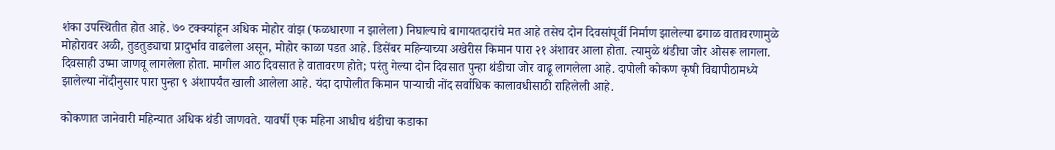शंका उपस्थितीत होत आहे. ७० टक्क्यांहून अधिक मोहोर वांझ (फळधारणा न झालेला) निघाल्याचे बागायतदारांचे मत आहे तसेच दोन दिवसांपूर्वी निर्माण झालेल्या ढगाळ वातावरणामुळे मोहोरावर अळी, तुडतुड्याचा प्रादुर्भाव वाढलेला असून, मोहोर काळा पडत आहे. डिसेंबर महिन्याच्या अखेरीस किमान पारा २१ अंशावर आला होता. त्यामुळे थंडीचा जोर ओसरू लागला. दिवसाही उष्मा जाणवू लागलेला होता. मागील आठ दिवसात हे वातावरण होते; परंतु गेल्या दोन दिवसात पुन्हा थंडीचा जोर वाढू लागलेला आहे. दापोली कोकण कृषी विद्यापीठामध्ये झालेल्या नोंदीनुसार पारा पुन्हा ९ अंशापर्यंत खाली आलेला आहे. यंदा दापोलीत किमान पाऱ्याची नोंद सर्वाधिक कालावधीसाठी राहिलेली आहे.

कोकणात जानेवारी महिन्यात अधिक थंडी जाणवते. यावर्षी एक महिना आधीच थंडीचा कडाका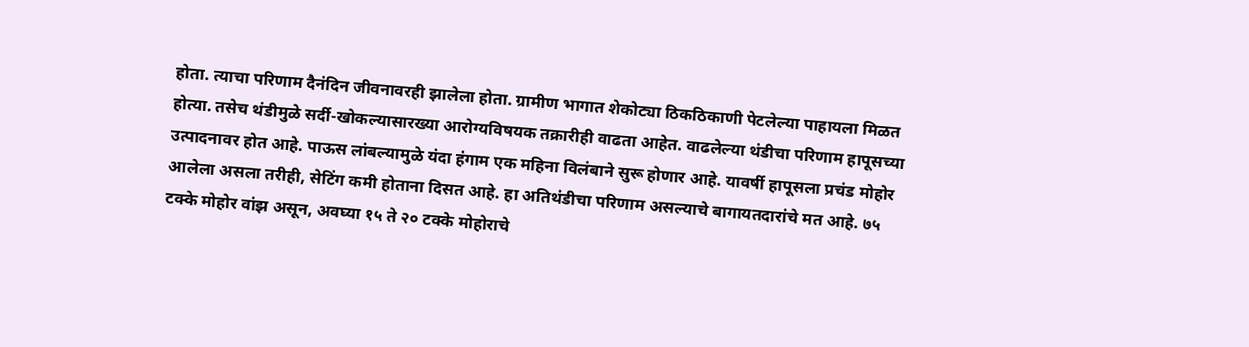होता. त्याचा परिणाम दैनंदिन जीवनावरही झालेला होता. ग्रामीण भागात शेकोट्या ठिकठिकाणी पेटलेल्या पाहायला मिळत होत्या. तसेच थंडीमुळे सर्दी-खोकल्यासारख्या आरोग्यविषयक तक्रारीही वाढता आहेत. वाढलेल्या थंडीचा परिणाम हापूसच्या उत्पादनावर होत आहे. पाऊस लांबल्यामुळे यंदा हंगाम एक महिना विलंबाने सुरू होणार आहे. यावर्षी हापूसला प्रचंड मोहोर आलेला असला तरीही, सेटिंग कमी होताना दिसत आहे. हा अतिथंडीचा परिणाम असल्याचे बागायतदारांचे मत आहे. ७५ टक्के मोहोर वांझ असून, अवघ्या १५ ते २० टक्के मोहोराचे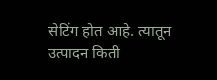सेटिंग होत आहे. त्यातून उत्पादन किती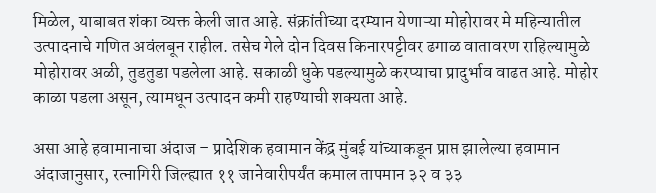मिळेल, याबाबत शंका व्यक्त केली जात आहे. संक्रांतीच्या दरम्यान येणाऱ्या मोहोरावर मे महिन्यातील उत्पादनाचे गणित अवंलबून राहील. तसेच गेले दोन दिवस किनारपट्टीवर ढगाळ वातावरण राहिल्यामुळे मोहोरावर अळी, तुडतुडा पडलेला आहे. सकाळी धुके पडल्यामुळे करप्याचा प्रादुर्भाव वाढत आहे. मोहोर काळा पडला असून, त्यामधून उत्पादन कमी राहण्याची शक्यता आहे.

असा आहे हवामानाचा अंदाज – प्रादेशिक हवामान केंद्र मुंबई यांच्याकडून प्राप्त झालेल्या हवामान अंदाजानुसार, रत्नागिरी जिल्ह्यात ११ जानेवारीपर्यंत कमाल तापमान ३२ व ३३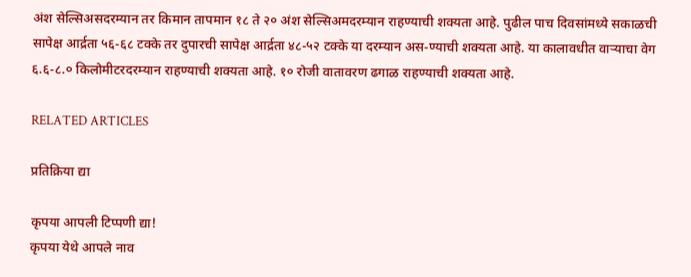अंश सेल्सिअसदरम्यान तर किमान तापमान १८ ते २० अंश सेल्सिअमदरम्यान राहण्याची शक्यता आहे. पुढील पाच दिवसांमध्ये सकाळची सापेक्ष आर्द्रता ५६-६८ टक्के तर दुपारची सापेक्ष आर्द्रता ४८-५२ टक्के या दरम्यान अस-ण्याची शक्यता आहे. या कालावधीत वाऱ्याचा वेग ६.६-८.० किलोमीटरदरम्यान राहण्याची शक्यता आहे. १० रोजी वातावरण ढगाळ राहण्याची शक्यता आहे.

RELATED ARTICLES

प्रतिक्रिया द्या

कृपया आपली टिप्पणी द्या!
कृपया येथे आपले नाव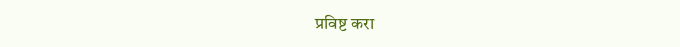प्रविष्ट करा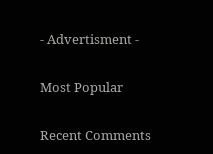- Advertisment -

Most Popular

Recent Comments